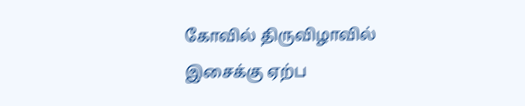கோவில் திருவிழாவில் இசைக்கு ஏற்ப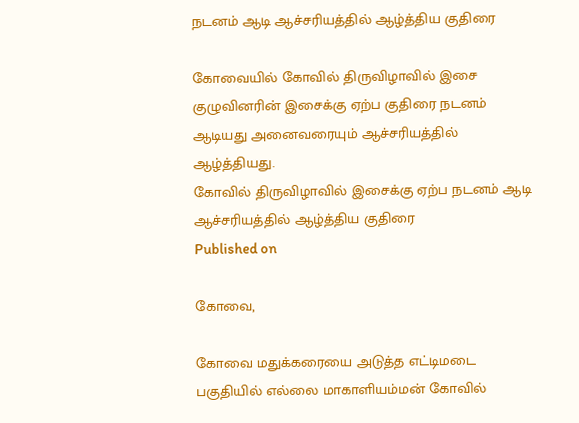நடனம் ஆடி ஆச்சரியத்தில் ஆழ்த்திய குதிரை

கோவையில் கோவில் திருவிழாவில் இசை குழுவினரின் இசைக்கு ஏற்ப குதிரை நடனம் ஆடியது அனைவரையும் ஆச்சரியத்தில் ஆழ்த்தியது.
கோவில் திருவிழாவில் இசைக்கு ஏற்ப நடனம் ஆடி ஆச்சரியத்தில் ஆழ்த்திய குதிரை
Published on

கோவை,

கோவை மதுக்கரையை அடுத்த எட்டிமடை பகுதியில் எல்லை மாகாளியம்மன் கோவில்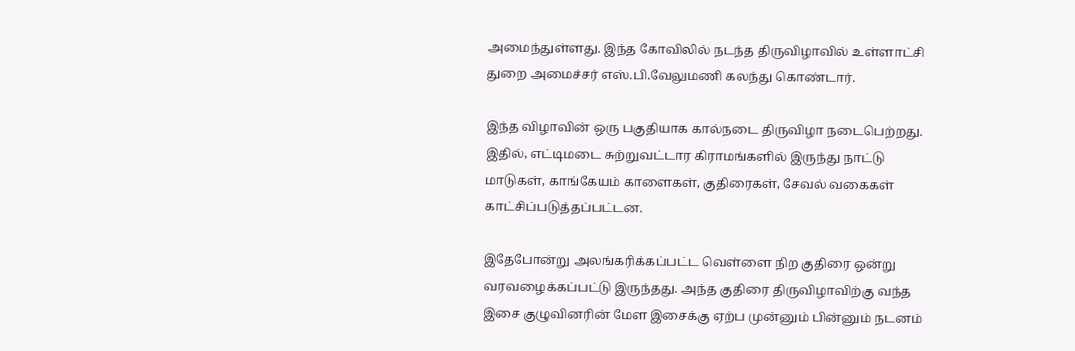அமைந்துள்ளது. இந்த கோவிலில் நடந்த திருவிழாவில் உள்ளாட்சி துறை அமைச்சர் எஸ்.பி.வேலுமணி கலந்து கொண்டார்.

இந்த விழாவின் ஒரு பகுதியாக கால்நடை திருவிழா நடைபெற்றது. இதில், எட்டிமடை சுற்றுவட்டார கிராமங்களில் இருந்து நாட்டு மாடுகள், காங்கேயம் காளைகள், குதிரைகள், சேவல் வகைகள் காட்சிப்படுத்தப்பட்டன.

இதேபோன்று அலங்கரிக்கப்பட்ட வெள்ளை நிற குதிரை ஒன்று வரவழைக்கப்பட்டு இருந்தது. அந்த குதிரை திருவிழாவிற்கு வந்த இசை குழுவினரின் மேள இசைக்கு ஏற்ப முன்னும் பின்னும் நடனம்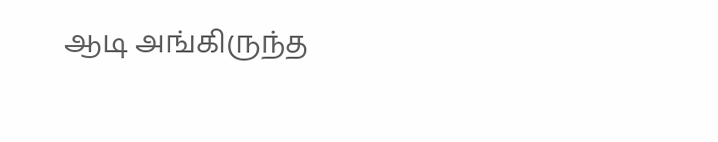ஆடி அங்கிருந்த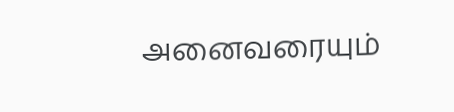அனைவரையும்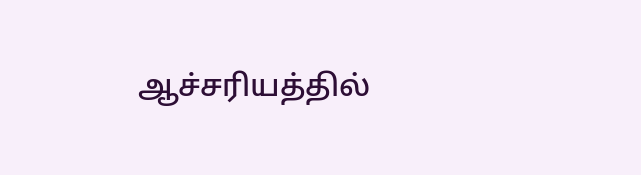ஆச்சரியத்தில்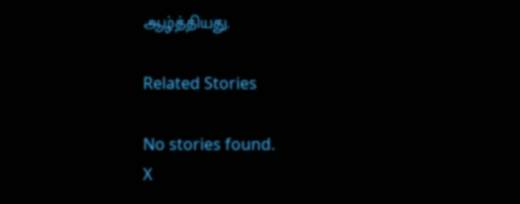ஆழ்த்தியது.

Related Stories

No stories found.
X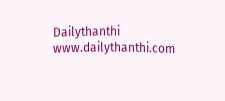Dailythanthi
www.dailythanthi.com